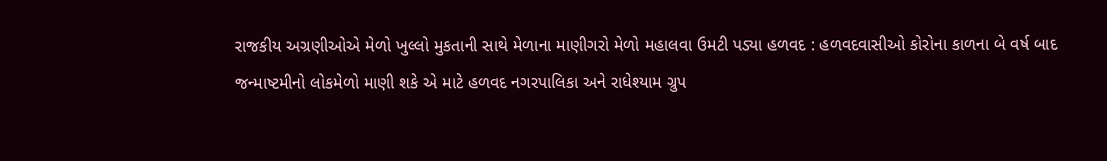રાજકીય અગ્રણીઓએ મેળો ખુલ્લો મુકતાની સાથે મેળાના માણીગરો મેળો મહાલવા ઉમટી પડ્યા હળવદ : હળવદવાસીઓ કોરોના કાળના બે વર્ષ બાદ જન્માષ્ટમીનો લોકમેળો માણી શકે એ માટે હળવદ નગરપાલિકા અને રાધેશ્યામ ગ્રુપ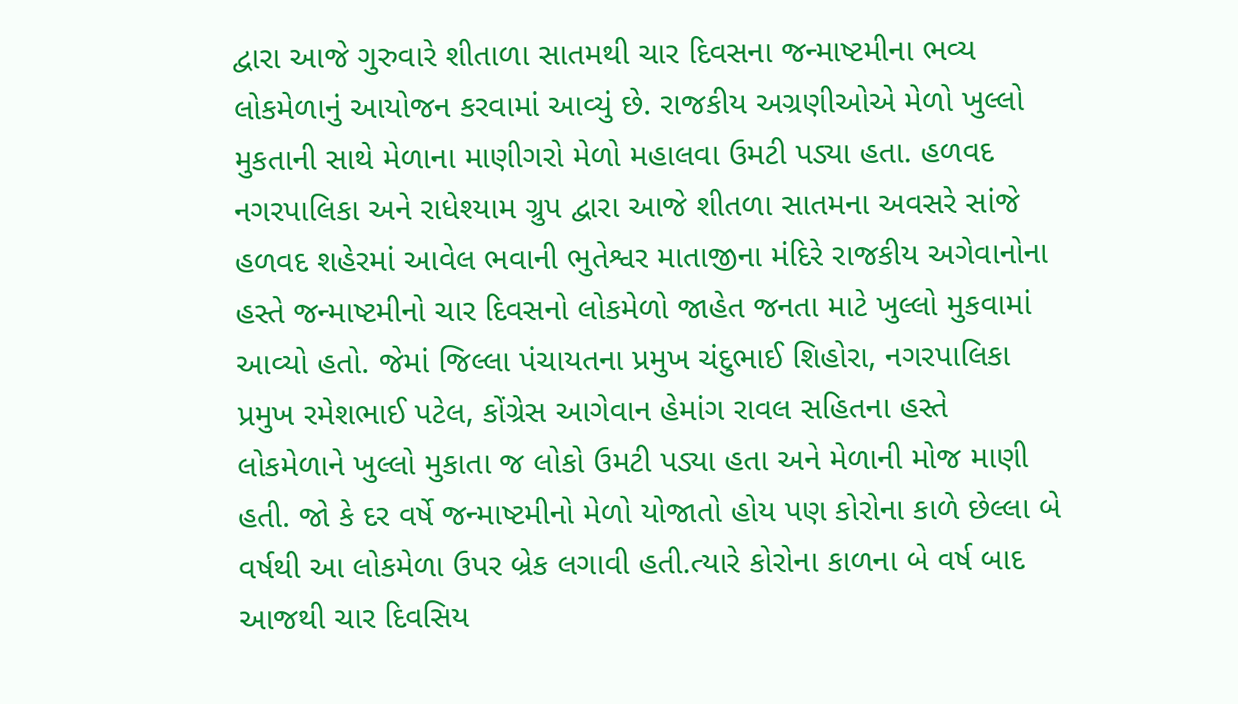દ્વારા આજે ગુરુવારે શીતાળા સાતમથી ચાર દિવસના જન્માષ્ટમીના ભવ્ય લોકમેળાનું આયોજન કરવામાં આવ્યું છે. રાજકીય અગ્રણીઓએ મેળો ખુલ્લો મુકતાની સાથે મેળાના માણીગરો મેળો મહાલવા ઉમટી પડ્યા હતા. હળવદ નગરપાલિકા અને રાધેશ્યામ ગ્રુપ દ્વારા આજે શીતળા સાતમના અવસરે સાંજે હળવદ શહેરમાં આવેલ ભવાની ભુતેશ્વર માતાજીના મંદિરે રાજકીય અગેવાનોના હસ્તે જન્માષ્ટમીનો ચાર દિવસનો લોકમેળો જાહેત જનતા માટે ખુલ્લો મુકવામાં આવ્યો હતો. જેમાં જિલ્લા પંચાયતના પ્રમુખ ચંદુભાઈ શિહોરા, નગરપાલિકા પ્રમુખ રમેશભાઈ પટેલ, કોંગ્રેસ આગેવાન હેમાંગ રાવલ સહિતના હસ્તે લોકમેળાને ખુલ્લો મુકાતા જ લોકો ઉમટી પડ્યા હતા અને મેળાની મોજ માણી હતી. જો કે દર વર્ષે જન્માષ્ટમીનો મેળો યોજાતો હોય પણ કોરોના કાળે છેલ્લા બે વર્ષથી આ લોકમેળા ઉપર બ્રેક લગાવી હતી.ત્યારે કોરોના કાળના બે વર્ષ બાદ આજથી ચાર દિવસિય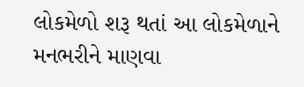લોકમેળો શરૂ થતાં આ લોકમેળાને મનભરીને માણવા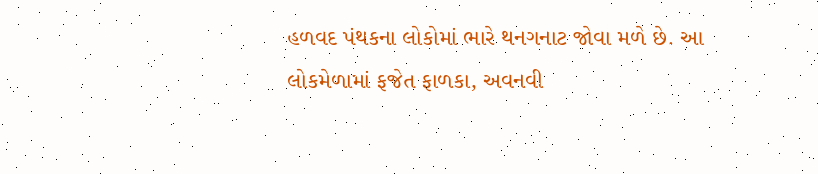હળવદ પંથકના લોકોમાં ભારે થનગનાટ જોવા મળે છે. આ લોકમેળામાં ફજેત ફાળકા, અવનવી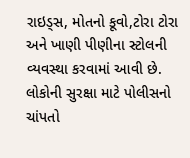રાઇડ્સ, મોતનો કૂવો,ટોરા ટોરા અને ખાણી પીણીના સ્ટોલની વ્યવસ્થા કરવામાં આવી છે. લોકોની સુરક્ષા માટે પોલીસનો ચાંપતો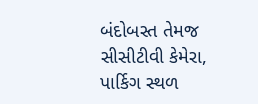બંદોબસ્ત તેમજ સીસીટીવી કેમેરા, પાર્કિગ સ્થળ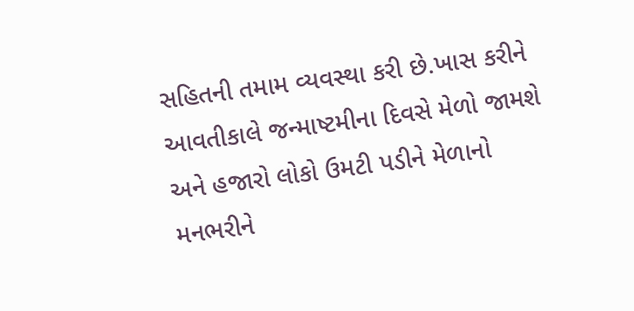સહિતની તમામ વ્યવસ્થા કરી છે.ખાસ કરીને આવતીકાલે જન્માષ્ટમીના દિવસે મેળો જામશે અને હજારો લોકો ઉમટી પડીને મેળાનો મનભરીને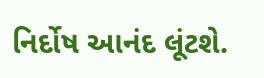નિર્દોષ આનંદ લૂંટશે.